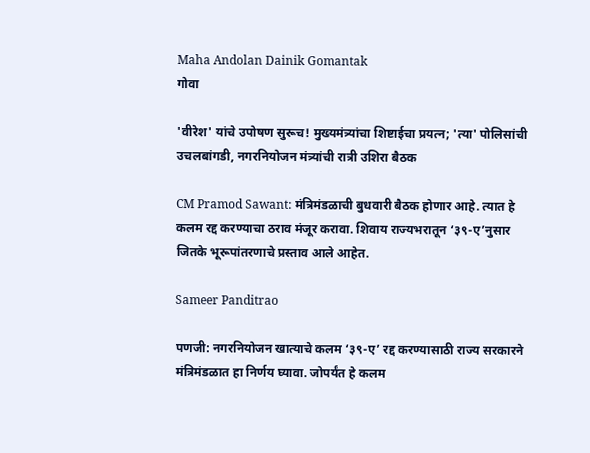Maha Andolan Dainik Gomantak
गोवा

'वीरेश' यांचे उपोषण सुरूच! मुख्यमंत्र्यांचा शिष्टाईचा प्रयत्न; 'त्या' पोलिसांची उचलबांगडी, नगरनियोजन मंत्र्यांची रात्री उशिरा बैठक

CM Pramod Sawant: मंत्रिमंडळाची बुधवारी बैठक होणार आहे. त्यात हे कलम रद्द करण्याचा ठराव मंजूर करावा. शिवाय राज्यभरातून ‘३९-ए’नुसार जितके भूरूपांतरणाचे प्रस्ताव आले आहेत.

Sameer Panditrao

पणजी: नगरनियोजन खात्याचे कलम ‘३९-ए’ रद्द करण्यासाठी राज्य सरकारने मंत्रिमंडळात हा निर्णय घ्यावा. जोपर्यंत हे कलम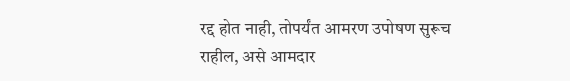रद्द होत नाही, तोपर्यंत आमरण उपोषण सुरूच राहील, असे आमदार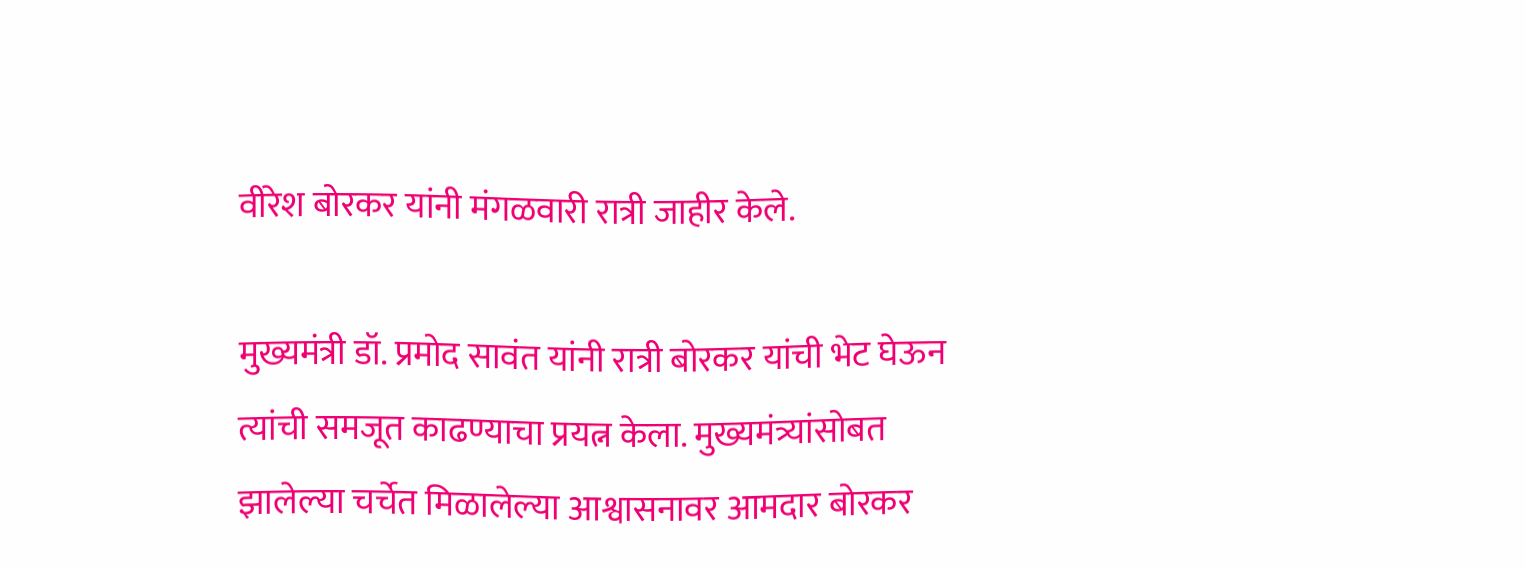वीरेश बोरकर यांनी मंगळवारी रात्री जाहीर केले.

मुख्यमंत्री डॉ. प्रमोद सावंत यांनी रात्री बोरकर यांची भेट घेऊन त्यांची समजूत काढण्याचा प्रयत्न केला. मुख्यमंत्र्यांसोबत झालेल्या चर्चेत मिळालेल्या आश्वासनावर आमदार बोरकर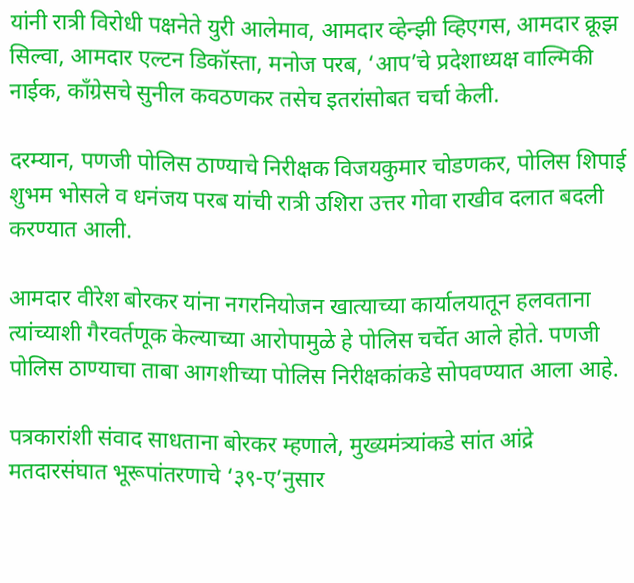यांनी रात्री विरोधी पक्षनेते युरी आलेमाव, आमदार व्हेन्झी व्हिएगस, आमदार क्रूझ सिल्वा, आमदार एल्टन डिकॉस्ता, मनोज परब, ‘आप’चे प्रदेशाध्यक्ष वाल्मिकी नाईक, काँग्रेसचे सुनील कवठणकर तसेच इतरांसोबत चर्चा केली.

दरम्यान, पणजी पोलिस ठाण्याचे निरीक्षक विजयकुमार चोडणकर, पोलिस शिपाई शुभम भोसले व धनंजय परब यांची रात्री उशिरा उत्तर गोवा राखीव दलात बदली करण्यात आली.

आमदार वीरेश बोरकर यांना नगरनियोजन खात्याच्या कार्यालयातून हलवताना त्यांच्याशी गैरवर्तणूक केल्याच्या आरोपामुळे हे पोलिस चर्चेत आले होते. पणजी पोलिस ठाण्याचा ताबा आगशीच्या पोलिस निरीक्षकांकडे सोपवण्यात आला आहे.

पत्रकारांशी संवाद साधताना बोरकर म्हणाले, मुख्यमंत्र्यांकडे सांत आंद्रे मतदारसंघात भूरूपांतरणाचे ‘३९-ए’नुसार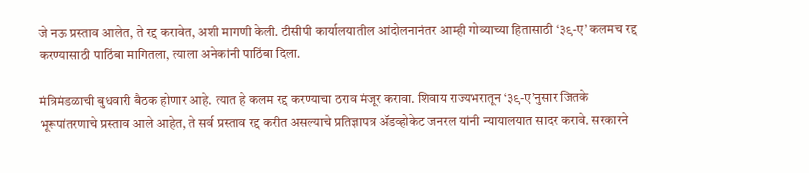जे नऊ प्रस्ताव आलेत, ते रद्द करावेत, अशी मागणी केली. टीसीपी कार्यालयातील आंदोलनानंतर आम्ही गोव्याच्या हितासाठी ‘३९-ए’ कलमच रद्द करण्यासाठी पाठिंबा मागितला, त्याला अनेकांनी पाठिंबा दिला.

मंत्रिमंडळाची बुधवारी बैठक होणार आहे. त्यात हे कलम रद्द करण्याचा ठराव मंजूर करावा. शिवाय राज्यभरातून ‘३९-ए’नुसार जितके भूरूपांतरणाचे प्रस्ताव आले आहेत, ते सर्व प्रस्ताव रद्द करीत असल्याचे प्रतिज्ञापत्र ॲडव्होकेट जनरल यांनी न्यायालयात सादर करावे. सरकारने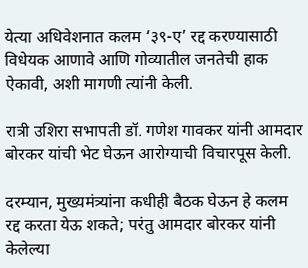येत्या अधिवेशनात कलम ‘३९-ए’ रद्द करण्यासाठी विधेयक आणावे आणि गोव्यातील जनतेची हाक ऐकावी, अशी मागणी त्यांनी केली.

रात्री उशिरा सभापती डॉ. गणेश गावकर यांनी आमदार बोरकर यांची भेट घेऊन आरोग्याची विचारपूस केली.

दरम्यान, मुख्यमंत्र्यांना कधीही बैठक घेऊन हे कलम रद्द करता येऊ शकते; परंतु आमदार बोरकर यांनी केलेल्या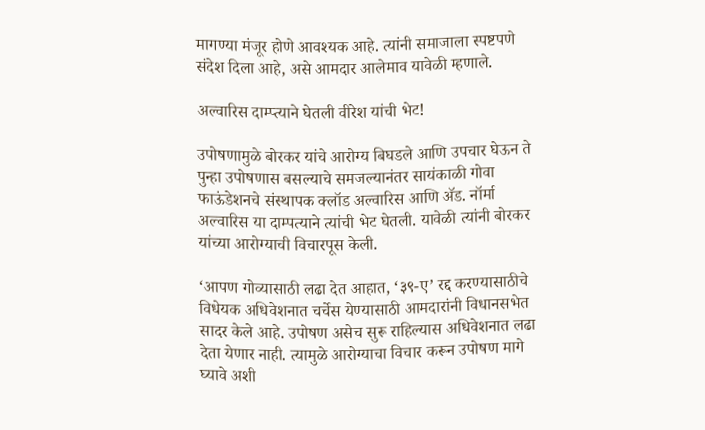मागण्या मंजूर होणे आवश्यक आहे. त्यांनी समाजाला स्पष्टपणे संदेश दिला आहे, असे आमदार आलेमाव यावेळी म्हणाले.

अल्वारिस दाम्प्त्याने घेतली वीरेश यांची भेट!

उपोषणामुळे बोरकर यांचे आरोग्य बिघडले आणि उपचार घेऊन ते पुन्हा उपोषणास बसल्याचे समजल्यानंतर सायंकाळी गोवा फाऊंडेशनचे संस्थापक क्लॉड अल्वारिस आणि ॲड. नॉर्मा अल्वारिस या दाम्पत्याने त्यांची भेट घेतली. यावेळी त्यांनी बोरकर यांच्या आरोग्याची विचारपूस केली.

‘आपण गोव्यासाठी लढा देत आहात, ‘३९-ए’ रद्द करण्यासाठीचे विधेयक अधिवेशनात चर्चेस येण्यासाठी आमदारांनी विधानसभेत सादर केले आहे. उपोषण असेच सुरू राहिल्यास अधिवेशनात लढा देता येणार नाही. त्यामुळे आरोग्याचा विचार करून उपोषण मागे घ्यावे अशी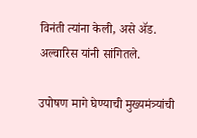विनंती त्यांना केली, असे ॲड. अल्वारिस यांनी सांगितले.

उपोषण मागे घेण्याची मुख्यमंत्र्यांची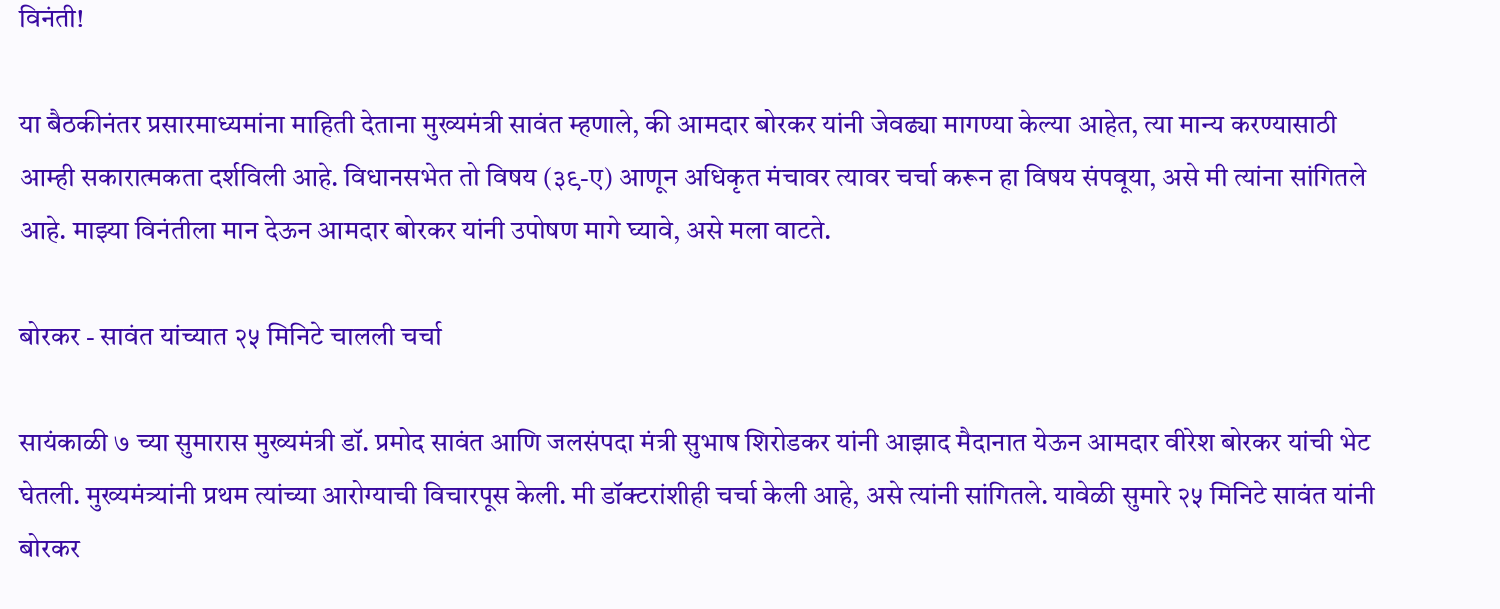विनंती!

या बैठकीनंतर प्रसारमाध्यमांना माहिती देताना मुख्यमंत्री सावंत म्हणाले, की आमदार बोरकर यांनी जेवढ्या मागण्या केल्या आहेत, त्या मान्य करण्यासाठी आम्ही सकारात्मकता दर्शविली आहे. विधानसभेत तो विषय (३९-ए) आणून अधिकृत मंचावर त्यावर चर्चा करून हा विषय संपवूया, असे मी त्यांना सांगितले आहे. माझ्या विनंतीला मान देऊन आमदार बोरकर यांनी उपोषण मागे घ्यावे, असे मला वाटते.

बोरकर - सावंत यांच्यात २५ मिनिटे चालली चर्चा

सायंकाळी ७ च्या सुमारास मुख्यमंत्री डॉ. प्रमोद सावंत आणि जलसंपदा मंत्री सुभाष शिरोडकर यांनी आझाद मैदानात येऊन आमदार वीरेश बोरकर यांची भेट घेतली. मुख्यमंत्र्यांनी प्रथम त्यांच्या आरोग्याची विचारपूस केली. मी डॉक्टरांशीही चर्चा केली आहे, असे त्यांनी सांगितले. यावेळी सुमारे २५ मिनिटे सावंत यांनी बोरकर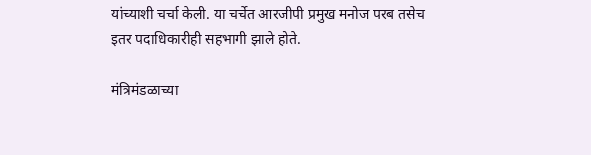यांच्याशी चर्चा केली. या चर्चेत आरजीपी प्रमुख मनोज परब तसेच इतर पदाधिकारीही सहभागी झाले होते.

मंत्रिमंडळाच्या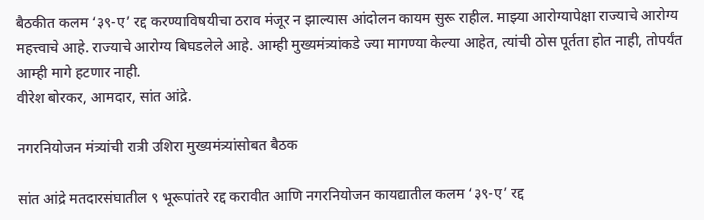बैठकीत कलम ‘३९-ए’ रद्द करण्याविषयीचा ठराव मंजूर न झाल्यास आंदोलन कायम सुरू राहील. माझ्या आरोग्यापेक्षा राज्याचे आरोग्य महत्त्वाचे आहे. राज्याचे आरोग्य बिघडलेले आहे. आम्ही मुख्यमंत्र्यांकडे ज्या मागण्या केल्या आहेत, त्यांची ठोस पूर्तता होत नाही, तोपर्यंत आम्ही मागे हटणार नाही.
वीरेश बोरकर, आमदार, सांत आंद्रे.

नगरनियोजन मंत्र्यांची रात्री उशिरा मुख्यमंत्र्यांसोबत बैठक

सांत आंद्रे मतदारसंघातील ९ भूरूपांतरे रद्द करावीत आणि नगरनियोजन कायद्यातील कलम ‘३९-ए’ रद्द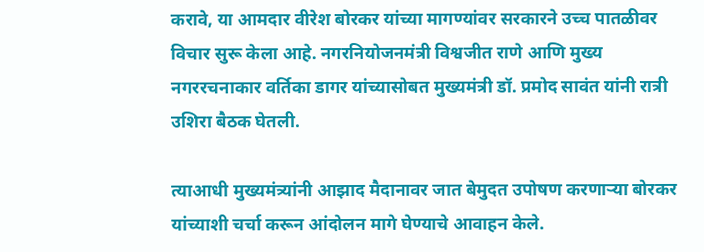करावे, या आमदार वीरेश बोरकर यांच्या मागण्यांवर सरकारने उच्च पातळीवर विचार सुरू केला आहे. नगरनियोजनमंत्री विश्वजीत राणे आणि मुख्य नगररचनाकार वर्तिका डागर यांच्यासोबत मुख्यमंत्री डॉ. प्रमोद सावंत यांनी रात्री उशिरा बैठक घेतली.

त्याआधी मुख्यमंत्र्यांनी आझाद मैदानावर जात बेमुदत उपोषण करणाऱ्या बोरकर यांच्याशी चर्चा करून आंदोलन मागे घेण्याचे आवाहन केले.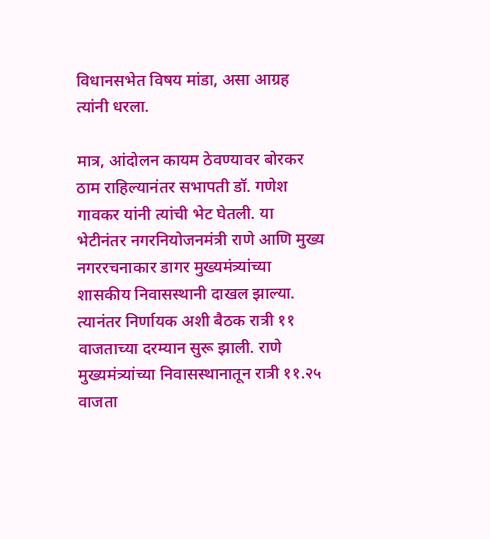विधानसभेत विषय मांडा, असा आग्रह त्यांनी धरला.

मात्र, आंदोलन कायम ठेवण्यावर बोरकर ठाम राहिल्यानंतर सभापती डॉ. गणेश गावकर यांनी त्यांची भेट घेतली. या भेटीनंतर नगरनियोजनमंत्री राणे आणि मुख्य नगररचनाकार डागर मुख्यमंत्र्यांच्या शासकीय निवासस्थानी दाखल झाल्या. त्यानंतर निर्णायक अशी बैठक रात्री ११ वाजताच्या दरम्यान सुरू झाली. राणे मुख्यमंत्र्यांच्या निवासस्थानातून रात्री ११.२५ वाजता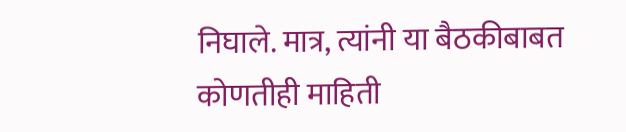निघाले. मात्र, त्यांनी या बैठकीबाबत कोणतीही माहिती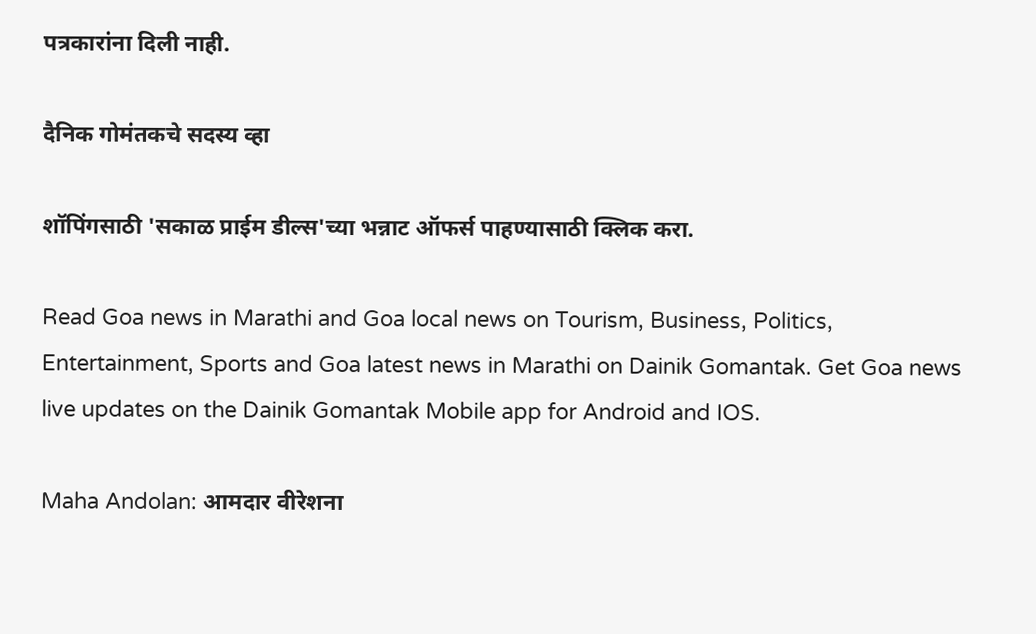पत्रकारांना दिली नाही.

दैनिक गोमंतकचे सदस्य व्हा

शॉपिंगसाठी 'सकाळ प्राईम डील्स'च्या भन्नाट ऑफर्स पाहण्यासाठी क्लिक करा.

Read Goa news in Marathi and Goa local news on Tourism, Business, Politics, Entertainment, Sports and Goa latest news in Marathi on Dainik Gomantak. Get Goa news live updates on the Dainik Gomantak Mobile app for Android and IOS.

Maha Andolan: आमदार वीरेशना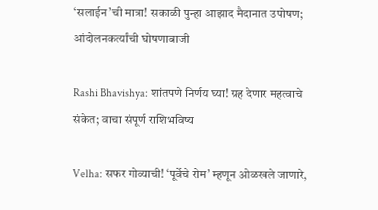‘सलाईन’ची मात्रा! सकाळी पुन्हा आझाद मैदानात उपोषण; आंदोलनकर्त्यांची घोषणाबाजी

Rashi Bhavishya: शांतपणे निर्णय घ्या! ग्रह देणार महत्वाचे संकेत; वाचा संपूर्ण राशिभविष्य

Velha: सफर गोव्याची! ‘पूर्वेचे रोम’ म्हणून ओळखले जाणारे,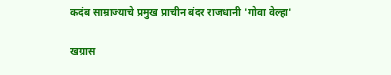कदंब साम्राज्याचे प्रमुख प्राचीन बंदर राजधानी 'गोवा वेल्हा'

खग्रास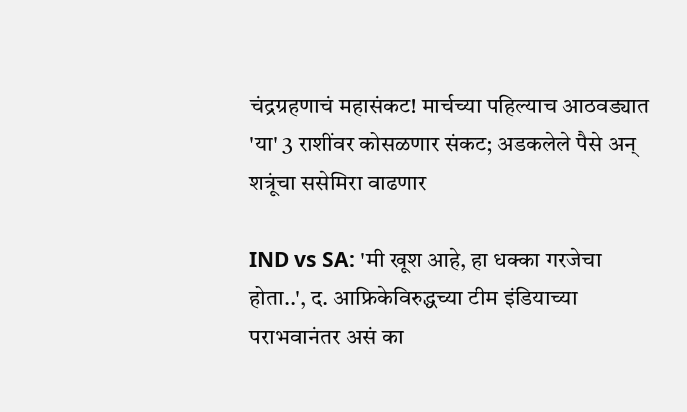चंद्रग्रहणाचं महासंकट! मार्चच्या पहिल्याच आठवड्यात 'या' 3 राशींवर कोसळणार संकट; अडकलेले पैसे अन् शत्रूंचा ससेमिरा वाढणार

IND vs SA: 'मी खूश आहे, हा धक्का गरजेचा होता..', द. आफ्रिकेविरुद्धच्या टीम इंडियाच्या पराभवानंतर असं का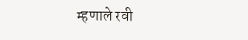म्हणाले रवी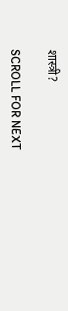शास्त्री?

SCROLL FOR NEXT